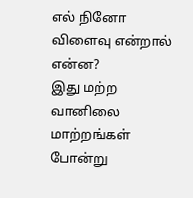எல் நினோ விளைவு என்றால் என்ன?
இது மற்ற வானிலை மாற்றங்கள் போன்று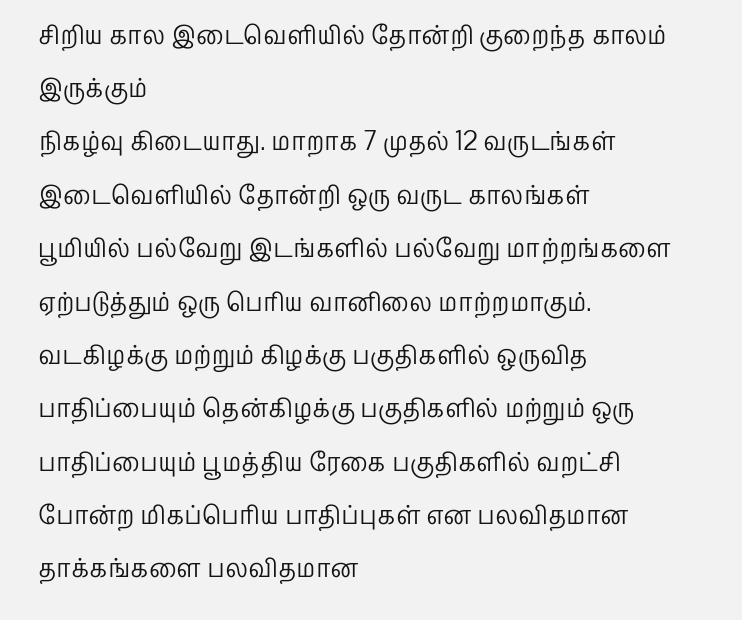சிறிய கால இடைவெளியில் தோன்றி குறைந்த காலம் இருக்கும்
நிகழ்வு கிடையாது. மாறாக 7 முதல் 12 வருடங்கள் இடைவெளியில் தோன்றி ஒரு வருட காலங்கள் பூமியில் பல்வேறு இடங்களில் பல்வேறு மாற்றங்களை ஏற்படுத்தும் ஒரு பெரிய வானிலை மாற்றமாகும். வடகிழக்கு மற்றும் கிழக்கு பகுதிகளில் ஒருவித பாதிப்பையும் தென்கிழக்கு பகுதிகளில் மற்றும் ஒரு பாதிப்பையும் பூமத்திய ரேகை பகுதிகளில் வறட்சி போன்ற மிகப்பெரிய பாதிப்புகள் என பலவிதமான தாக்கங்களை பலவிதமான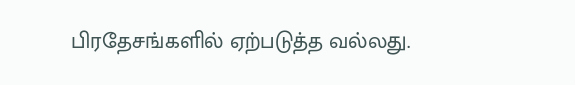பிரதேசங்களில் ஏற்படுத்த வல்லது.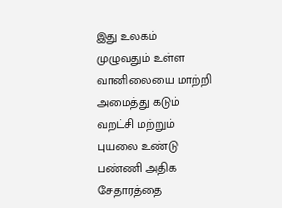இது உலகம் முழுவதும் உள்ள வானிலையை மாற்றி அமைத்து கடும் வறட்சி மற்றும் புயலை உண்டு பண்ணி அதிக சேதாரத்தை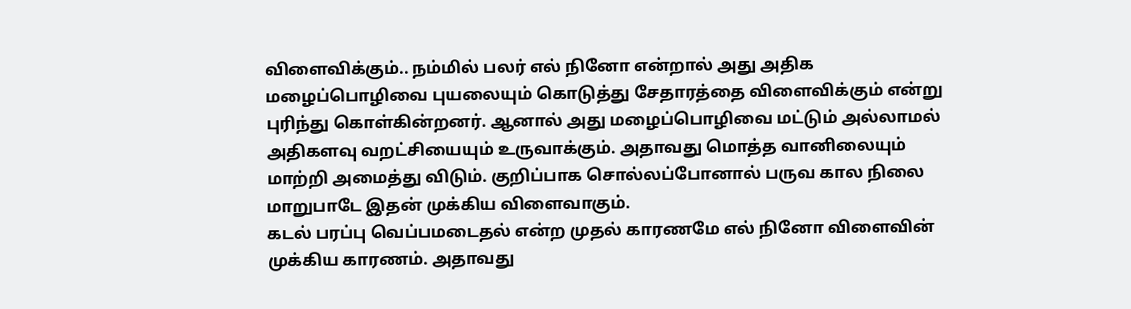விளைவிக்கும்.. நம்மில் பலர் எல் நினோ என்றால் அது அதிக மழைப்பொழிவை புயலையும் கொடுத்து சேதாரத்தை விளைவிக்கும் என்று புரிந்து கொள்கின்றனர். ஆனால் அது மழைப்பொழிவை மட்டும் அல்லாமல் அதிகளவு வறட்சியையும் உருவாக்கும். அதாவது மொத்த வானிலையும் மாற்றி அமைத்து விடும். குறிப்பாக சொல்லப்போனால் பருவ கால நிலை மாறுபாடே இதன் முக்கிய விளைவாகும்.
கடல் பரப்பு வெப்பமடைதல் என்ற முதல் காரணமே எல் நினோ விளைவின் முக்கிய காரணம். அதாவது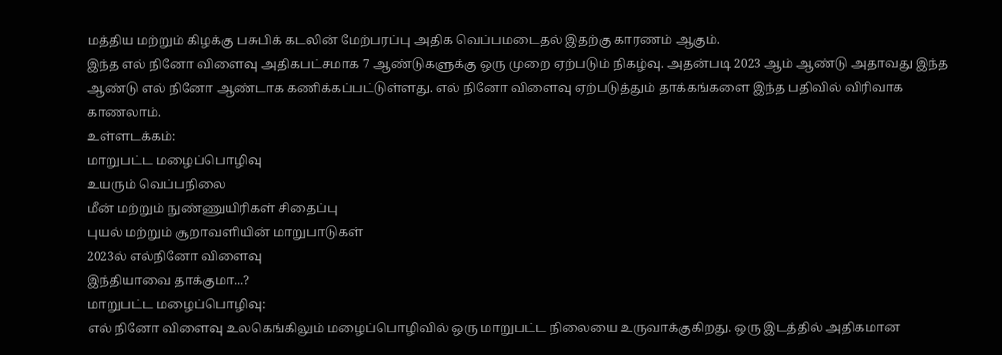மத்திய மற்றும் கிழக்கு பசுபிக் கடலின் மேற்பரப்பு அதிக வெப்பமடைதல் இதற்கு காரணம் ஆகும்.
இந்த எல் நினோ விளைவு அதிகபட்சமாக 7 ஆண்டுகளுக்கு ஒரு முறை ஏற்படும் நிகழ்வு. அதன்படி 2023 ஆம் ஆண்டு அதாவது இந்த ஆண்டு எல் நினோ ஆண்டாக கணிக்கப்பட்டுள்ளது. எல் நினோ விளைவு ஏற்படுத்தும் தாக்கங்களை இந்த பதிவில் விரிவாக காணலாம்.
உள்ளடக்கம்:
மாறுபட்ட மழைப்பொழிவு
உயரும் வெப்பநிலை
மீன் மற்றும் நுண்ணுயிரிகள் சிதைப்பு
புயல் மற்றும் சூறாவளியின் மாறுபாடுகள்
2023ல் எல்நினோ விளைவு
இந்தியாவை தாக்குமா...?
மாறுபட்ட மழைப்பொழிவு:
எல் நினோ விளைவு உலகெங்கிலும் மழைப்பொழிவில் ஒரு மாறுபட்ட நிலையை உருவாக்குகிறது. ஒரு இடத்தில் அதிகமான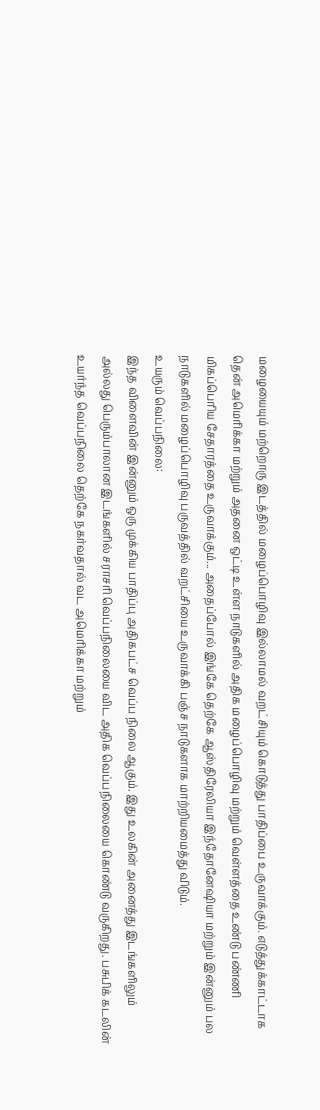மழையையும் மற்றொரு இடத்தில் மழைப்பொழிவு இல்லாமல் வறட்சியும் கொடுத்து பாதிப்பை உருவாக்கும். எடுத்துக்காட்டாக தென் அமெரிக்கா மற்றும் அதனை ஒட்டி உள்ள நாடுகளில் அதிக மழைப்பொழிவு மற்றும் வெள்ளத்தை உண்டு பண்ணி மிகப்பெரிய சேதாரத்தை உருவாக்கும்... அதைப்போல் இங்கே தெற்கே ஆஸ்திரேலியா இந்தோனேஷியா மற்றும் இன்னும் பல நாடுகளில் மழைப்பொழிவு பருவத்தில் வறட்சியை உருவாக்கி பஞ்ச நாடுகளாக மாற்றியமைத்து விடும்.
உயரும் வெப்பநிலை:
இந்த விளைவின் இன்னும் ஒரு முக்கிய பாதிப்பு அதிகபட்ச வெப்ப நிலை ஆகும். இது உலகின் அனைத்து இடங்களிலும் அல்லது பெரும்பாலான இடங்களில் சராசரி வெப்பநிலையை விட அதிக வெப்பநிலையை கொண்டு வருகிறது. பசுபிக் கடலின் உயர்ந்த வெப்பநிலை தெற்கே நகர்வதால் வட அமெரிக்கா மற்றும்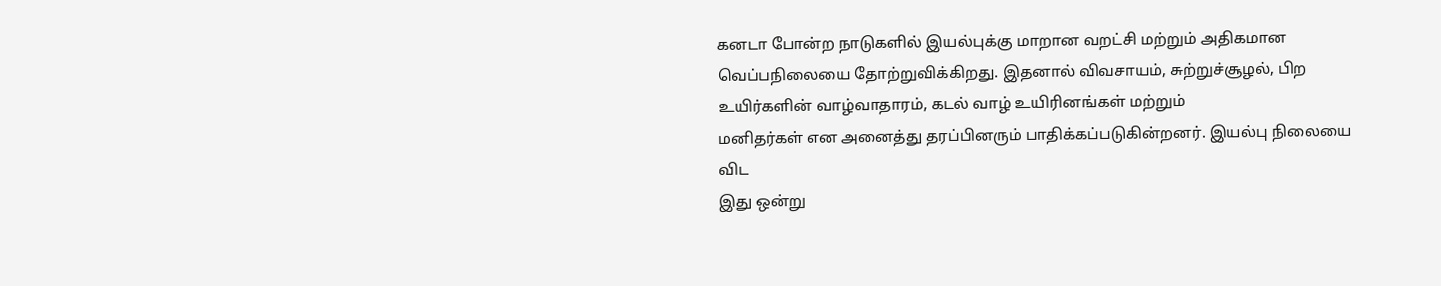கனடா போன்ற நாடுகளில் இயல்புக்கு மாறான வறட்சி மற்றும் அதிகமான வெப்பநிலையை தோற்றுவிக்கிறது. இதனால் விவசாயம், சுற்றுச்சூழல், பிற உயிர்களின் வாழ்வாதாரம், கடல் வாழ் உயிரினங்கள் மற்றும்
மனிதர்கள் என அனைத்து தரப்பினரும் பாதிக்கப்படுகின்றனர். இயல்பு நிலையை விட
இது ஒன்று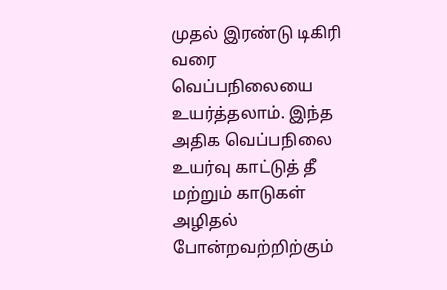முதல் இரண்டு டிகிரி வரை வெப்பநிலையை உயர்த்தலாம். இந்த அதிக வெப்பநிலை உயர்வு காட்டுத் தீ மற்றும் காடுகள் அழிதல் போன்றவற்றிற்கும்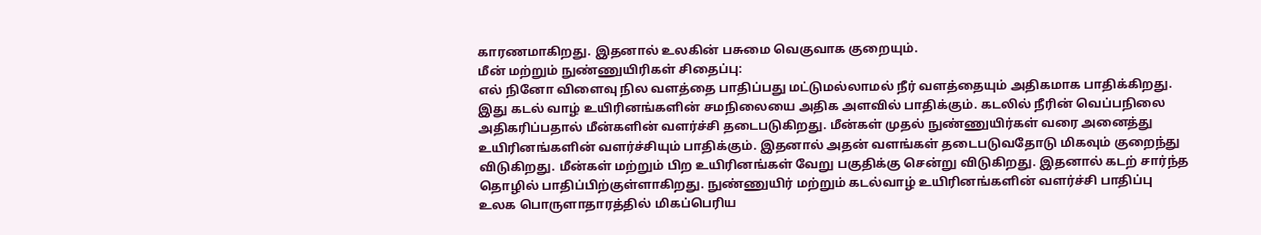காரணமாகிறது. இதனால் உலகின் பசுமை வெகுவாக குறையும்.
மீன் மற்றும் நுண்ணுயிரிகள் சிதைப்பு:
எல் நினோ விளைவு நில வளத்தை பாதிப்பது மட்டுமல்லாமல் நீர் வளத்தையும் அதிகமாக பாதிக்கிறது.
இது கடல் வாழ் உயிரினங்களின் சமநிலையை அதிக அளவில் பாதிக்கும். கடலில் நீரின் வெப்பநிலை அதிகரிப்பதால் மீன்களின் வளர்ச்சி தடைபடுகிறது. மீன்கள் முதல் நுண்ணுயிர்கள் வரை அனைத்து உயிரினங்களின் வளர்ச்சியும் பாதிக்கும். இதனால் அதன் வளங்கள் தடைபடுவதோடு மிகவும் குறைந்து விடுகிறது. மீன்கள் மற்றும் பிற உயிரினங்கள் வேறு பகுதிக்கு சென்று விடுகிறது. இதனால் கடற் சார்ந்த தொழில் பாதிப்பிற்குள்ளாகிறது. நுண்ணுயிர் மற்றும் கடல்வாழ் உயிரினங்களின் வளர்ச்சி பாதிப்பு உலக பொருளாதாரத்தில் மிகப்பெரிய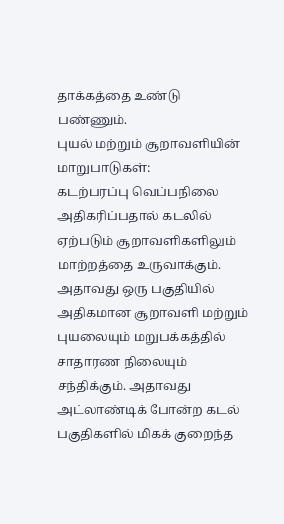தாக்கத்தை உண்டு பண்ணும்.
புயல் மற்றும் சூறாவளியின் மாறுபாடுகள்:
கடற்பரப்பு வெப்பநிலை அதிகரிப்பதால் கடலில் ஏற்படும் சூறாவளிகளிலும் மாற்றத்தை உருவாக்கும். அதாவது ஒரு பகுதியில் அதிகமான சூறாவளி மற்றும் புயலையும் மறுபக்கத்தில் சாதாரண நிலையும் சந்திக்கும். அதாவது அட்லாண்டிக் போன்ற கடல் பகுதிகளில் மிகக் குறைந்த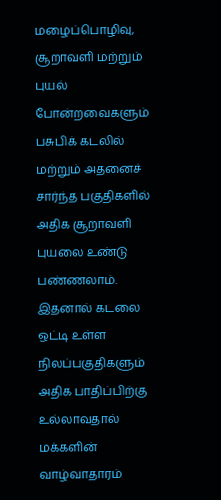மழைப்பொழிவு, சூறாவளி மற்றும் புயல் போன்றவைகளும் பசுபிக் கடலில் மற்றும் அதனைச் சார்ந்த பகுதிகளில் அதிக சூறாவளி புயலை உண்டு பண்ணலாம். இதனால் கடலை ஒட்டி உள்ள நிலப்பகுதிகளும் அதிக பாதிப்பிற்கு உல்லாவதால் மக்களின் வாழ்வாதாரம்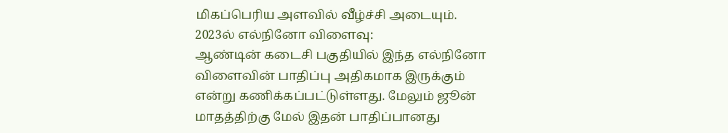மிகப்பெரிய அளவில் வீழ்ச்சி அடையும்.
2023ல் எல்நினோ விளைவு:
ஆண்டின் கடைசி பகுதியில் இந்த எல்நினோ விளைவின் பாதிப்பு அதிகமாக இருக்கும் என்று கணிக்கப்பட்டுள்ளது. மேலும் ஜூன் மாதத்திற்கு மேல் இதன் பாதிப்பானது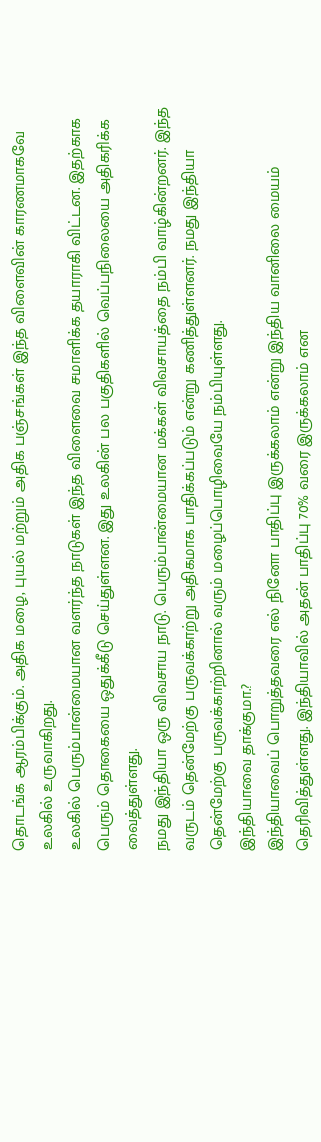தொடங்க ஆரம்பிக்கும். அதிக மழை, புயல் மற்றும் அதிக பஞ்சங்கள் இந்த விளைவின் காரணமாகவே உலகில் உருவாகிறது.
உலகில் பெரும்பான்மையான வளர்ந்த நாடுகள் இந்த விளைவை சமாளிக்க தயாராகி விட்டன. இதற்காக பெரும் தொகையை ஒதுக்கீடு செய்துள்ளன. இது உலகின் பல பகுதிகளில் வெப்பநிலையை அதிகரிக்க வைத்துள்ளது.
நமது இந்தியா ஒரு விவசாய நாடு. பெரும்பான்மையான மக்கள் விவசாயத்தை நம்பி வாழ்கின்றனர். இந்த வருடம் தென்மேற்கு பருவக்காற்று அதிகமாக பாதிக்கப்படும் என்று கணித்துள்ளனர். நமது இந்தியா தென்மேற்கு பருவக்காற்றினால் வரும் மழைப்பொழிவையே நம்பியுள்ளது.
இந்தியாவை தாக்குமா.?
இந்தியாவைப் பொறுத்தவரை எல் நினோ பாதிப்பு இருக்கலாம் என்று இந்திய வானிலை மையம் தெரிவித்துள்ளது. இந்தியாவில் அதன் பாதிப்பு 70% வரை இருக்கலாம் என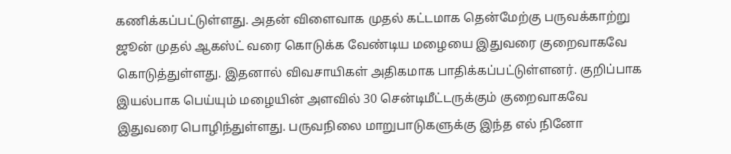கணிக்கப்பட்டுள்ளது. அதன் விளைவாக முதல் கட்டமாக தென்மேற்கு பருவக்காற்று ஜூன் முதல் ஆகஸ்ட் வரை கொடுக்க வேண்டிய மழையை இதுவரை குறைவாகவே கொடுத்துள்ளது. இதனால் விவசாயிகள் அதிகமாக பாதிக்கப்பட்டுள்ளனர். குறிப்பாக இயல்பாக பெய்யும் மழையின் அளவில் 30 சென்டிமீட்டருக்கும் குறைவாகவே இதுவரை பொழிந்துள்ளது. பருவநிலை மாறுபாடுகளுக்கு இந்த எல் நினோ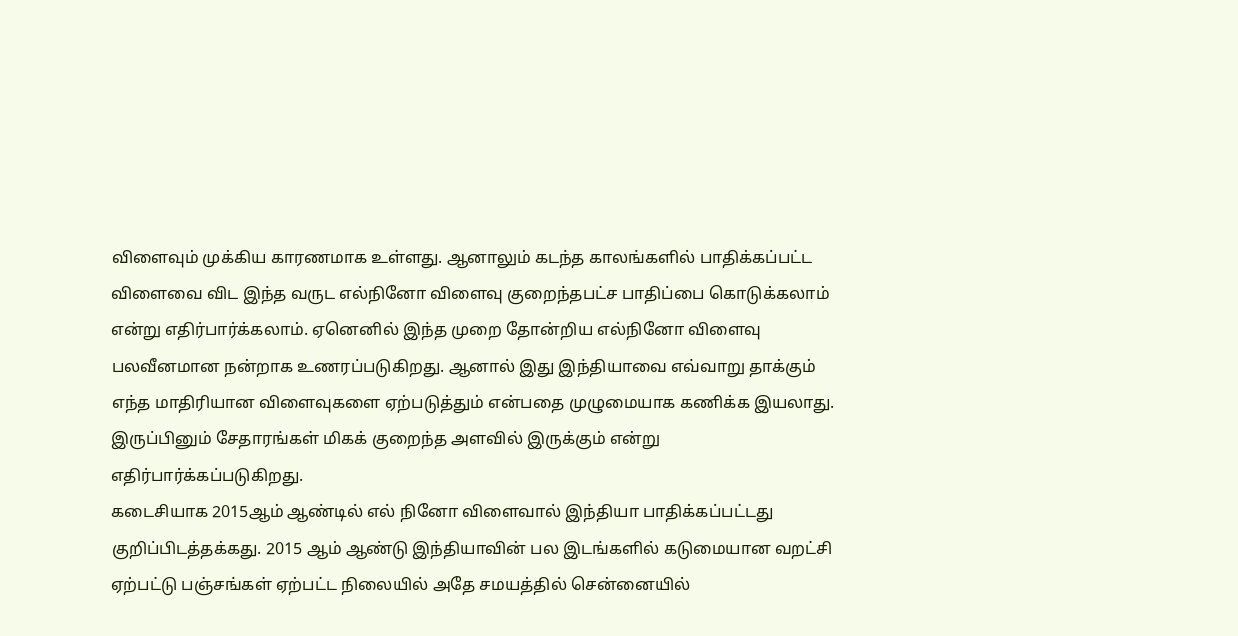விளைவும் முக்கிய காரணமாக உள்ளது. ஆனாலும் கடந்த காலங்களில் பாதிக்கப்பட்ட விளைவை விட இந்த வருட எல்நினோ விளைவு குறைந்தபட்ச பாதிப்பை கொடுக்கலாம் என்று எதிர்பார்க்கலாம். ஏனெனில் இந்த முறை தோன்றிய எல்நினோ விளைவு பலவீனமான நன்றாக உணரப்படுகிறது. ஆனால் இது இந்தியாவை எவ்வாறு தாக்கும் எந்த மாதிரியான விளைவுகளை ஏற்படுத்தும் என்பதை முழுமையாக கணிக்க இயலாது. இருப்பினும் சேதாரங்கள் மிகக் குறைந்த அளவில் இருக்கும் என்று எதிர்பார்க்கப்படுகிறது.
கடைசியாக 2015ஆம் ஆண்டில் எல் நினோ விளைவால் இந்தியா பாதிக்கப்பட்டது குறிப்பிடத்தக்கது. 2015 ஆம் ஆண்டு இந்தியாவின் பல இடங்களில் கடுமையான வறட்சி ஏற்பட்டு பஞ்சங்கள் ஏற்பட்ட நிலையில் அதே சமயத்தில் சென்னையில்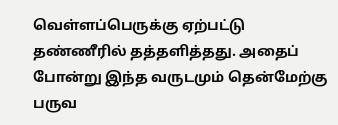வெள்ளப்பெருக்கு ஏற்பட்டு
தண்ணீரில் தத்தளித்தது. அதைப் போன்று இந்த வருடமும் தென்மேற்கு பருவ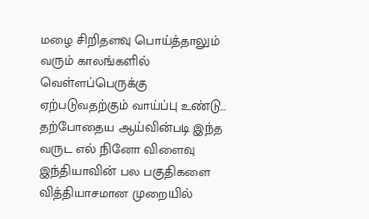மழை சிறிதளவு பொய்த்தாலும் வரும் காலங்களில் வெள்ளப்பெருக்கு ஏற்படுவதற்கும் வாய்ப்பு உண்டு...
தற்போதைய ஆய்வின்படி இந்த வருட எல் நினோ விளைவு இந்தியாவின் பல பகுதிகளை வித்தியாசமான முறையில்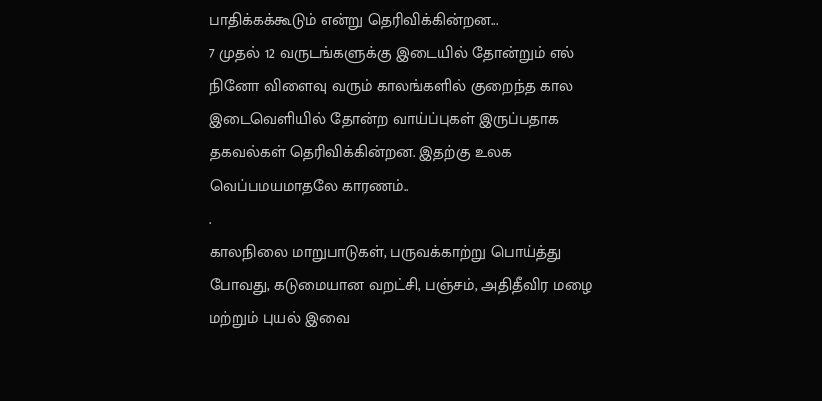பாதிக்கக்கூடும் என்று தெரிவிக்கின்றன...
7 முதல் 12 வருடங்களுக்கு இடையில் தோன்றும் எல் நினோ விளைவு வரும் காலங்களில் குறைந்த கால இடைவெளியில் தோன்ற வாய்ப்புகள் இருப்பதாக தகவல்கள் தெரிவிக்கின்றன. இதற்கு உலக வெப்பமயமாதலே காரணம்..
.
காலநிலை மாறுபாடுகள், பருவக்காற்று பொய்த்து போவது, கடுமையான வறட்சி, பஞ்சம், அதிதீவிர மழை மற்றும் புயல் இவை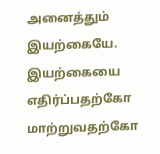அனைத்தும் இயற்கையே.
இயற்கையை எதிர்ப்பதற்கோ மாற்றுவதற்கோ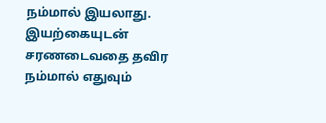நம்மால் இயலாது. இயற்கையுடன் சரணடைவதை தவிர நம்மால் எதுவும்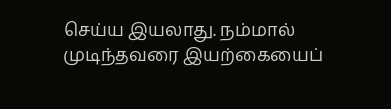செய்ய இயலாது. நம்மால் முடிந்தவரை இயற்கையைப்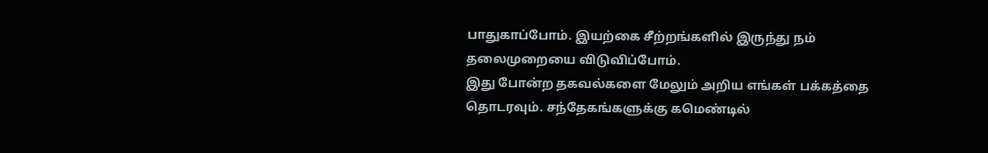பாதுகாப்போம். இயற்கை சீற்றங்களில் இருந்து நம் தலைமுறையை விடுவிப்போம்.
இது போன்ற தகவல்களை மேலும் அறிய எங்கள் பக்கத்தை தொடரவும். சந்தேகங்களுக்கு கமெண்டில்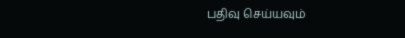பதிவு செய்யவும்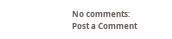No comments:
Post a Comment